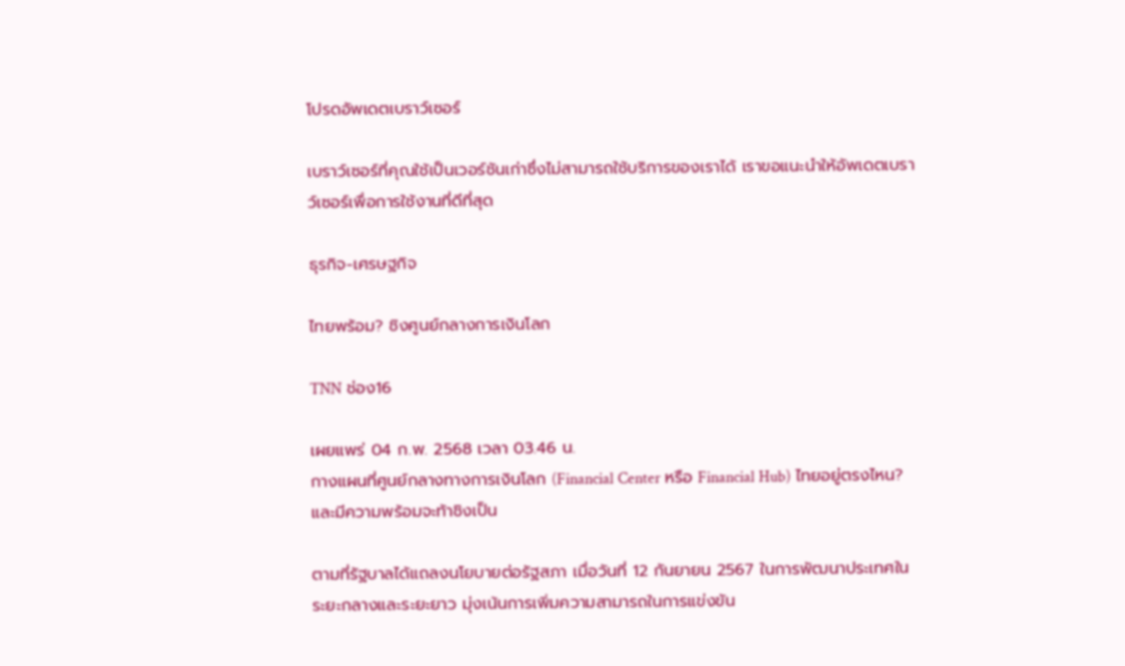โปรดอัพเดตเบราว์เซอร์

เบราว์เซอร์ที่คุณใช้เป็นเวอร์ชันเก่าซึ่งไม่สามารถใช้บริการของเราได้ เราขอแนะนำให้อัพเดตเบราว์เซอร์เพื่อการใช้งานที่ดีที่สุด

ธุรกิจ-เศรษฐกิจ

ไทยพร้อม? ชิงศูนย์กลางการเงินโลก

TNN ช่อง16

เผยแพร่ 04 ก.พ. 2568 เวลา 03.46 น.
กางแผนที่ศูนย์กลางทางการเงินโลก (Financial Center หรือ Financial Hub) ไทยอยู่ตรงไหน? และมีความพร้อมจะท้าชิงเป็น

ตามที่รัฐบาลได้แถลงนโยบายต่อรัฐสภา เมื่อวันที่ 12 กันยายน 2567 ในการพัฒนาประเทศในระยะกลางและระยะยาว มุ่งเน้นการเพิ่มความสามารถในการแข่งขัน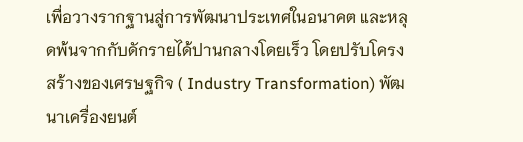เพื่อวางรากฐานสู่การพัฒนาประเทศในอนาคต และหลุดพ้นจากกับดักรายได้ปานกลางโดยเร็ว โดยปรับโครงสร้างของเศรษฐกิจ ( Industry Transformation) พัฒนาเครื่องยนต์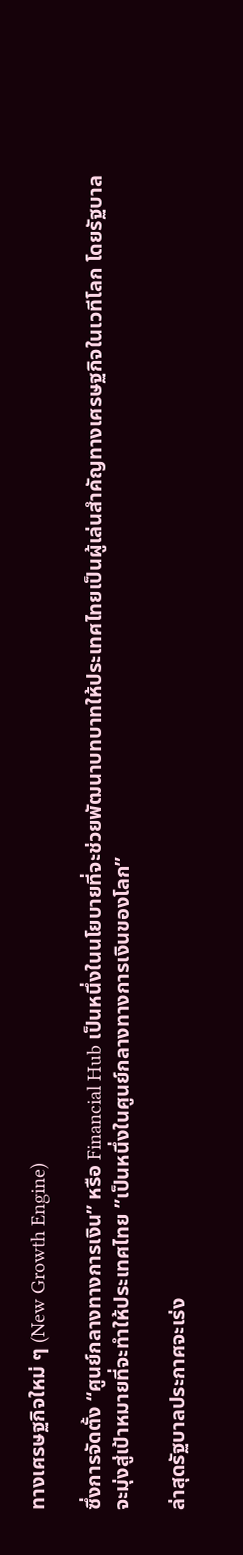ทางเศรษฐกิจใหม่ ๆ (New Growth Engine)

ซึ่งการจัดตั้ง “ศูนย์กลางทางการเงิน” หรือ Financial Hub เป็นหนึ่งในนโยบายที่จะช่วยพัฒนาบทบาทให้ประเทศไทยเป็นผู้เล่นสำคัญทางเศรษฐกิจในเวทีโลก โดยรัฐบาลจะมุ่งสู่เป้าหมายที่จะทำให้ประเทศไทย ”เป็นหนึ่งในศูนย์กลางทางการเงินของโลก”

ล่าสุดรัฐบาลประกาศจะเร่ง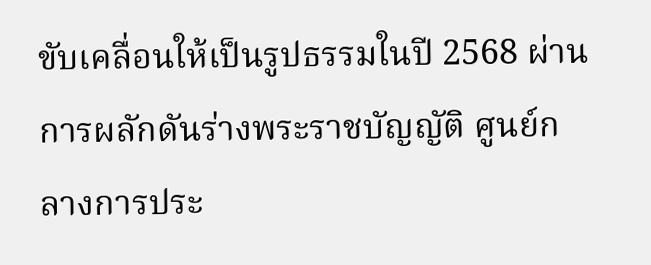ขับเคลื่อนให้เป็นรูปธรรมในปี 2568 ผ่านการผลักดันร่างพระราชบัญญัติ ศูนย์กลางการประ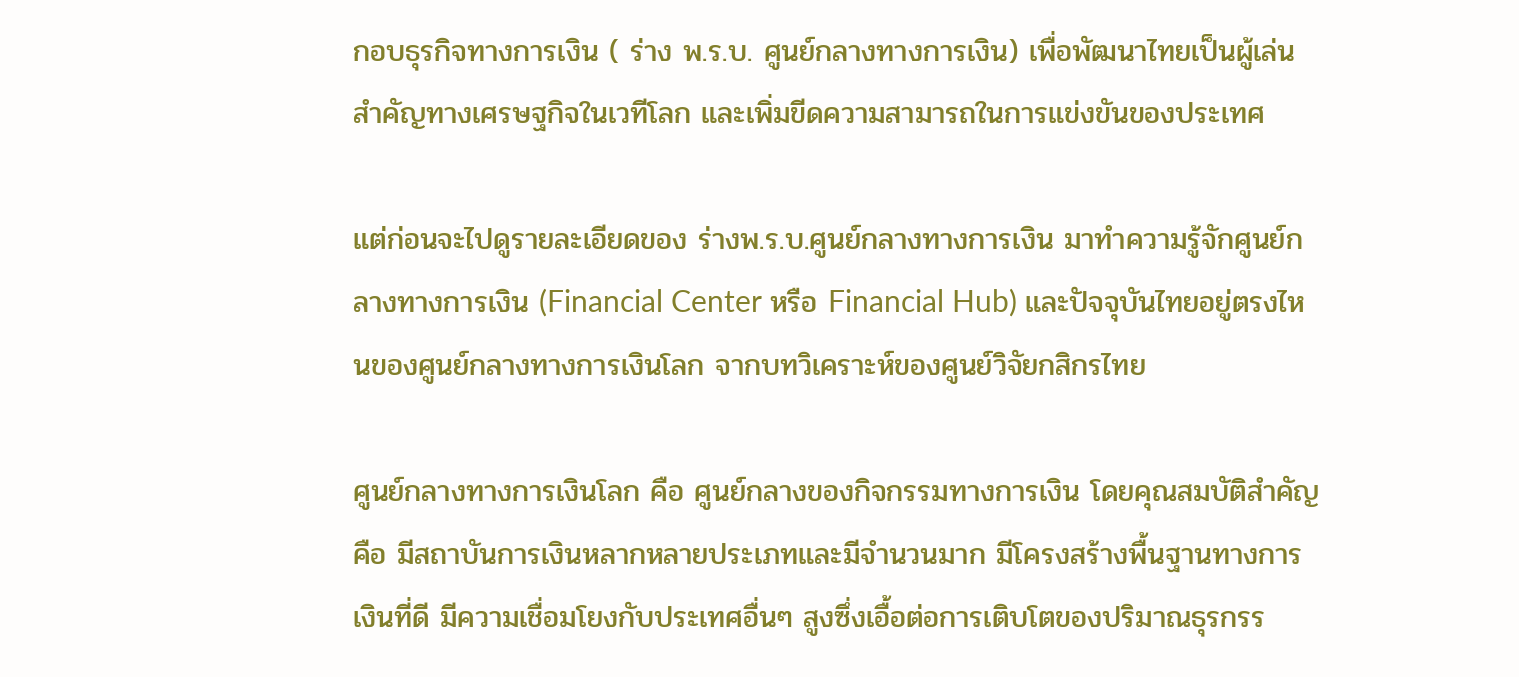กอบธุรกิจทางการเงิน ( ร่าง พ.ร.บ. ศูนย์กลางทางการเงิน) เพื่อพัฒนาไทยเป็นผู้เล่นสำคัญทางเศรษฐกิจในเวทีโลก และเพิ่มขีดความสามารถในการแข่งขันของประเทศ

แต่ก่อนจะไปดูรายละเอียดของ ร่างพ.ร.บ.ศูนย์กลางทางการเงิน มาทำความรู้จักศูนย์กลางทางการเงิน (Financial Center หรือ Financial Hub) และปัจจุบันไทยอยู่ตรงไหนของศูนย์กลางทางการเงินโลก จากบทวิเคราะห์ของศูนย์วิจัยกสิกรไทย

ศูนย์กลางทางการเงินโลก คือ ศูนย์กลางของกิจกรรมทางการเงิน โดยคุณสมบัติสำคัญคือ มีสถาบันการเงินหลากหลายประเภทและมีจำนวนมาก มีโครงสร้างพื้นฐานทางการเงินที่ดี มีความเชื่อมโยงกับประเทศอื่นๆ สูงซึ่งเอื้อต่อการเติบโตของปริมาณธุรกรร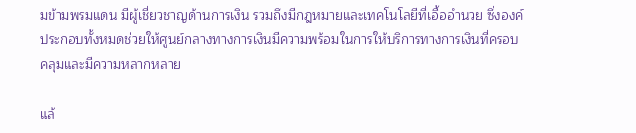มข้ามพรมแดน มีผู้เชี่ยวชาญด้านการเงิน รวมถึงมีกฎหมายและเทคโนโลยีที่เอื้ออำนวย ซึ่งองค์ประกอบทั้งหมดช่วยให้ศูนย์กลางทางการเงินมีความพร้อมในการให้บริการทางการเงินที่ครอบคลุมและมีความหลากหลาย

แล้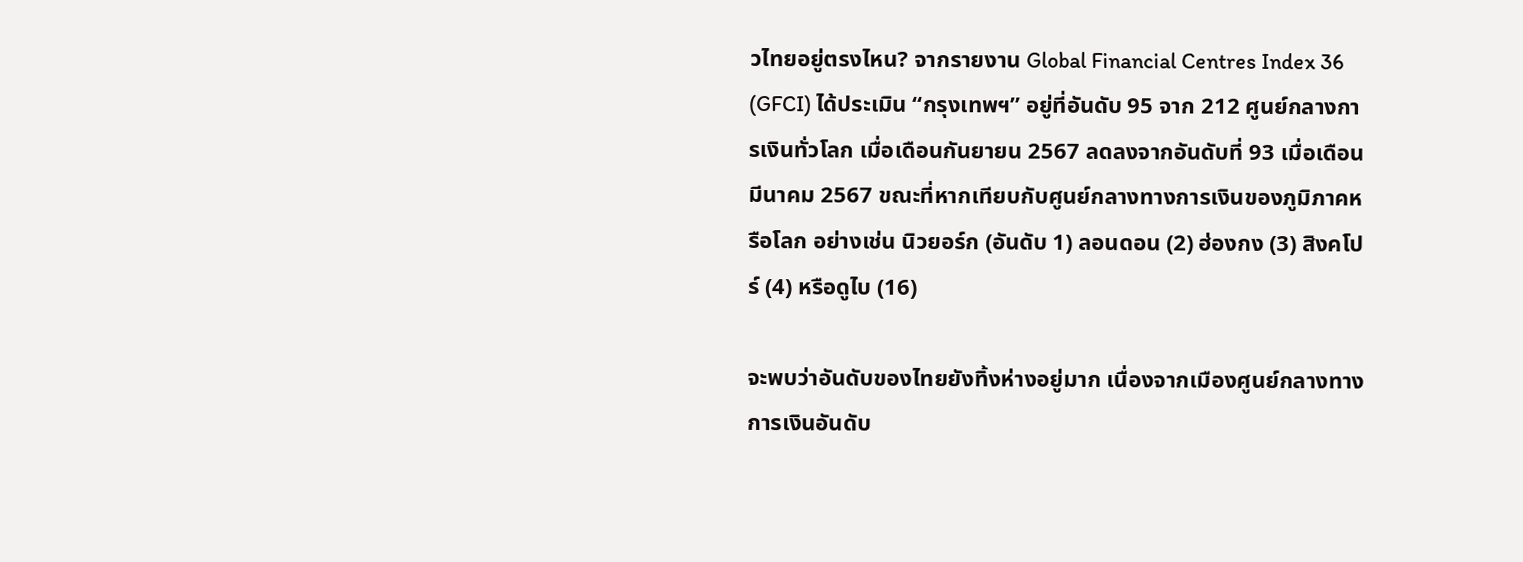วไทยอยู่ตรงไหน? จากรายงาน Global Financial Centres Index 36 (GFCI) ได้ประเมิน “กรุงเทพฯ” อยู่ที่อันดับ 95 จาก 212 ศูนย์กลางการเงินทั่วโลก เมื่อเดือนกันยายน 2567 ลดลงจากอันดับที่ 93 เมื่อเดือนมีนาคม 2567 ขณะที่หากเทียบกับศูนย์กลางทางการเงินของภูมิภาคหรือโลก อย่างเช่น นิวยอร์ก (อันดับ 1) ลอนดอน (2) ฮ่องกง (3) สิงคโปร์ (4) หรือดูไบ (16)

จะพบว่าอันดับของไทยยังทิ้งห่างอยู่มาก เนื่องจากเมืองศูนย์กลางทางการเงินอันดับ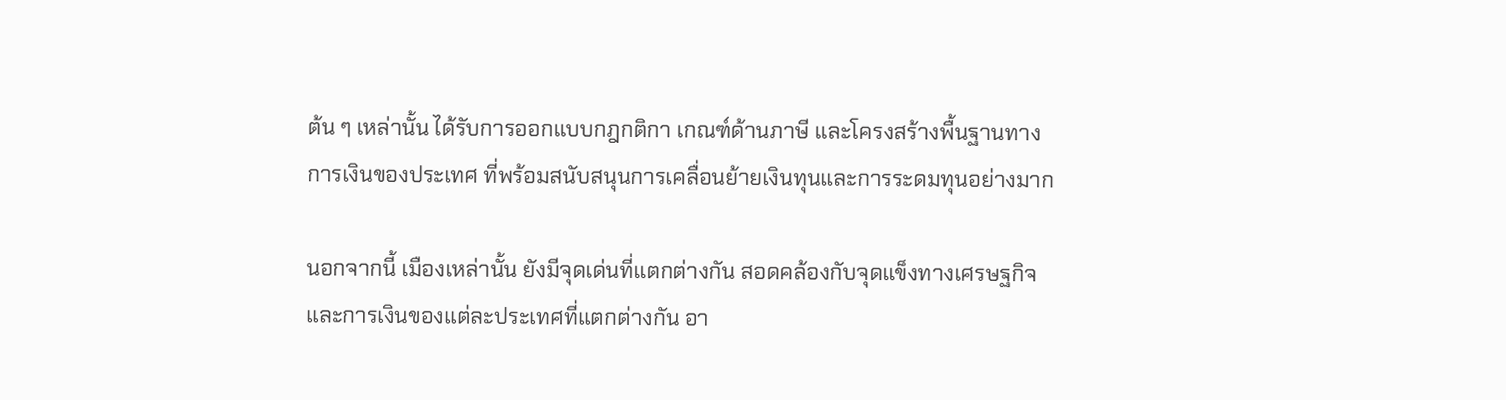ต้น ๆ เหล่านั้น ได้รับการออกแบบกฎกติกา เกณฑ์ด้านภาษี และโครงสร้างพื้นฐานทางการเงินของประเทศ ที่พร้อมสนับสนุนการเคลื่อนย้ายเงินทุนและการระดมทุนอย่างมาก

นอกจากนี้ เมืองเหล่านั้น ยังมีจุดเด่นที่แตกต่างกัน สอดคล้องกับจุดแข็งทางเศรษฐกิจและการเงินของแต่ละประเทศที่แตกต่างกัน อา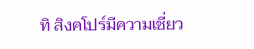ทิ สิงคโปร์มีความเชี่ยว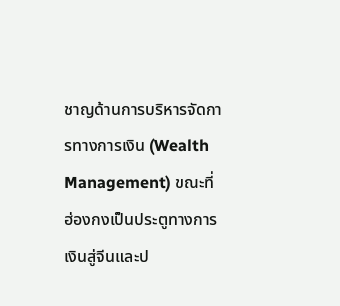ชาญด้านการบริหารจัดการทางการเงิน (Wealth Management) ขณะที่ ฮ่องกงเป็นประตูทางการเงินสู่จีนและป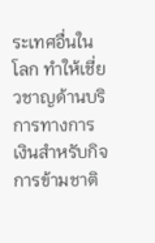ระเทศอื่นในโลก ทำให้เชี่ยวชาญด้านบริการทางการเงินสำหรับกิจการข้ามชาติ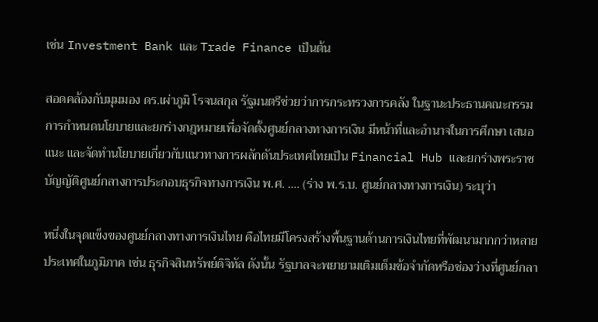เช่น Investment Bank และ Trade Finance เป็นต้น

สอดคล้องกับมุมมอง ดร.เผ่าภูมิ โรจนสกุล รัฐมนตรีช่วยว่าการกระทรวงการคลัง ในฐานะประธานคณะกรรมการกำหนดนโยบายและยกร่างกฎหมายเพื่อจัดตั้งศูนย์กลางทางการเงิน มีหน้าที่และอำนาจในการศึกษา เสนอแนะ และจัดทำนโยบายเกี่ยวกับแนวทางการผลักดันประเทศไทยเป็น Financial Hub และยกร่างพระราชบัญญัติศูนย์กลางการประกอบธุรกิจทางการเงิน พ.ศ. …. (ร่าง พ.ร.บ. ศูนย์กลางทางการเงิน) ระบุว่า

หนึ่งในจุดแข็งของศูนย์กลางทางการเงินไทย คือไทยมีโครงสร้างพื้นฐานด้านการเงินไทยที่พัฒนามากกว่าหลายประเทศในภูมิภาค เช่น ธุรกิจสินทรัพย์ดิจิทัล ดังนั้น รัฐบาลจะพยายามเติมเต็มข้อจำกัดหรือช่องว่างที่ศูนย์กลา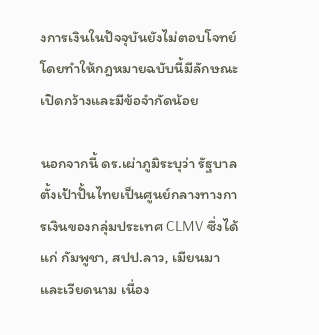งการเงินในปัจจุบันยังไม่ตอบโจทย์ โดยทำให้กฎหมายฉบับนี้มีลักษณะเปิดกว้างและมีข้อจำกัดน้อย

นอกจากนี้ ดร.เผ่าภูมิระบุว่า รัฐบาลตั้งเป้าปั้นไทยเป็นศูนย์กลางทางการเงินของกลุ่มประเทศ CLMV ซึ่งได้แก่ กัมพูชา, สปป.ลาว, เมียนมา และเวียดนาม เนื่อง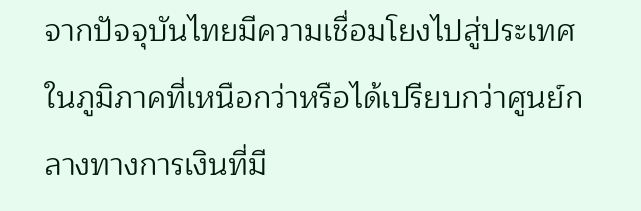จากปัจจุบันไทยมีความเชื่อมโยงไปสู่ประเทศในภูมิภาคที่เหนือกว่าหรือได้เปรียบกว่าศูนย์กลางทางการเงินที่มี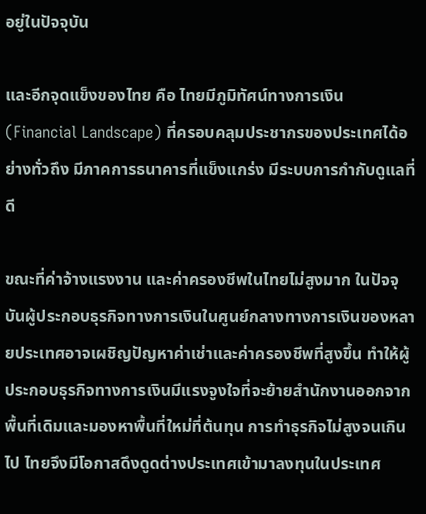อยู่ในปัจจุบัน

และอีกจุดแข็งของไทย คือ ไทยมีภูมิทัศน์ทางการเงิน (Financial Landscape) ที่ครอบคลุมประชากรของประเทศได้อย่างทั่วถึง มีภาคการธนาคารที่แข็งแกร่ง มีระบบการกำกับดูแลที่ดี

ขณะที่ค่าจ้างแรงงาน และค่าครองชีพในไทยไม่สูงมาก ในปัจจุบันผู้ประกอบธุรกิจทางการเงินในศูนย์กลางทางการเงินของหลายประเทศอาจเผชิญปัญหาค่าเช่าและค่าครองชีพที่สูงขึ้น ทำให้ผู้ประกอบธุรกิจทางการเงินมีแรงจูงใจที่จะย้ายสำนักงานออกจากพื้นที่เดิมและมองหาพื้นที่ใหม่ที่ต้นทุน การทำธุรกิจไม่สูงจนเกินไป ไทยจึงมีโอกาสดึงดูดต่างประเทศเข้ามาลงทุนในประเทศ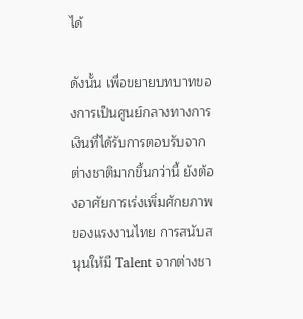ได้

ดังนั้น เพื่อขยายบทบาทของการเป็นศูนย์กลางทางการเงินที่ได้รับการตอบรับจากต่างชาติมากขึ้นกว่านี้ ยังต้องอาศัยการเร่งเพิ่มศักยภาพของแรงงานไทย การสนับสนุนให้มี Talent จากต่างชา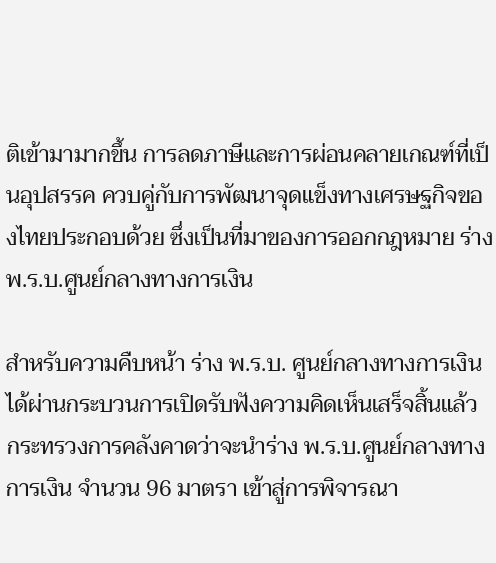ติเข้ามามากขึ้น การลดภาษีและการผ่อนคลายเกณฑ์ที่เป็นอุปสรรค ควบคู่กับการพัฒนาจุดแข็งทางเศรษฐกิจของไทยประกอบด้วย ซึ่งเป็นที่มาของการออกกฎหมาย ร่าง พ.ร.บ.ศูนย์กลางทางการเงิน

สำหรับความคืบหน้า ร่าง พ.ร.บ. ศูนย์กลางทางการเงิน ได้ผ่านกระบวนการเปิดรับฟังความคิดเห็นเสร็จสิ้นแล้ว กระทรวงการคลังคาดว่าจะนำร่าง พ.ร.บ.ศูนย์กลางทางการเงิน จำนวน 96 มาตรา เข้าสู่การพิจารณา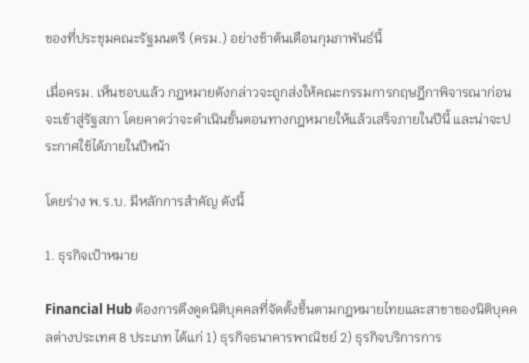ของที่ประชุมคณะรัฐมนตรี (ครม.) อย่างช้าต้นเดือนกุมภาพันธ์นี้

เมื่อครม. เห็นชอบแล้ว กฎหมายดังกล่าวจะถูกส่งให้คณะกรรมการกฤษฎีกาพิจารณาก่อนจะเข้าสู่รัฐสภา โดยคาดว่าจะดำเนินขั้นตอนทางกฎหมายให้แล้วเสร็จภายในปีนี้ และน่าจะประกาศใช้ได้ภายในปีหน้า

โดยร่าง พ.ร.บ. มีหลักการสำคัญ ดังนี้

1. ธุรกิจเป้าหมาย

Financial Hub ต้องการดึงดูดนิติบุคคลที่จัดตั้งขึ้นตามกฎหมายไทยและสาขาของนิติบุคคลต่างประเทศ 8 ประเภท ได้แก่ 1) ธุรกิจธนาคารพาณิชย์ 2) ธุรกิจบริการการ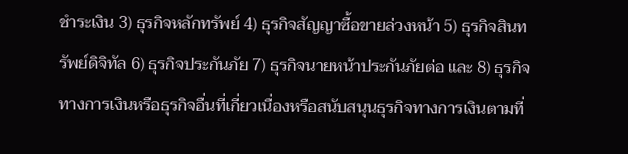ชำระเงิน 3) ธุรกิจหลักทรัพย์ 4) ธุรกิจสัญญาซื้อขายล่วงหน้า 5) ธุรกิจสินทรัพย์ดิจิทัล 6) ธุรกิจประกันภัย 7) ธุรกิจนายหน้าประกันภัยต่อ และ 8) ธุรกิจทางการเงินหรือธุรกิจอื่นที่เกี่ยวเนื่องหรือสนับสนุนธุรกิจทางการเงินตามที่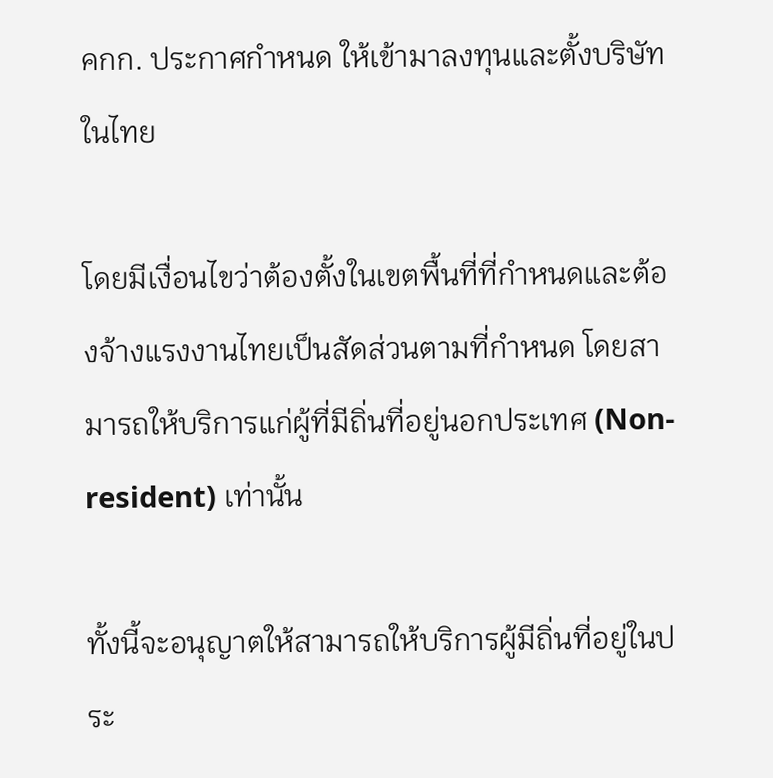คกก. ประกาศกำหนด ให้เข้ามาลงทุนและตั้งบริษัทในไทย

โดยมีเงื่อนไขว่าต้องตั้งในเขตพื้นที่ที่กำหนดและต้องจ้างแรงงานไทยเป็นสัดส่วนตามที่กำหนด โดยสามารถให้บริการแก่ผู้ที่มีถิ่นที่อยู่นอกประเทศ (Non-resident) เท่านั้น

ทั้งนี้จะอนุญาตให้สามารถให้บริการผู้มีถิ่นที่อยู่ในประ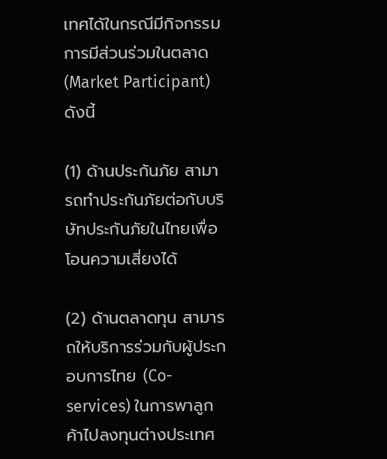เทศได้ในกรณีมีกิจกรรมการมีส่วนร่วมในตลาด (Market Participant) ดังนี้

(1) ด้านประกันภัย สามารถทำประกันภัยต่อกับบริษัทประกันภัยในไทยเพื่อโอนความเสี่ยงได้

(2) ด้านตลาดทุน สามารถให้บริการร่วมกับผู้ประกอบการไทย (Co-services) ในการพาลูกค้าไปลงทุนต่างประเทศ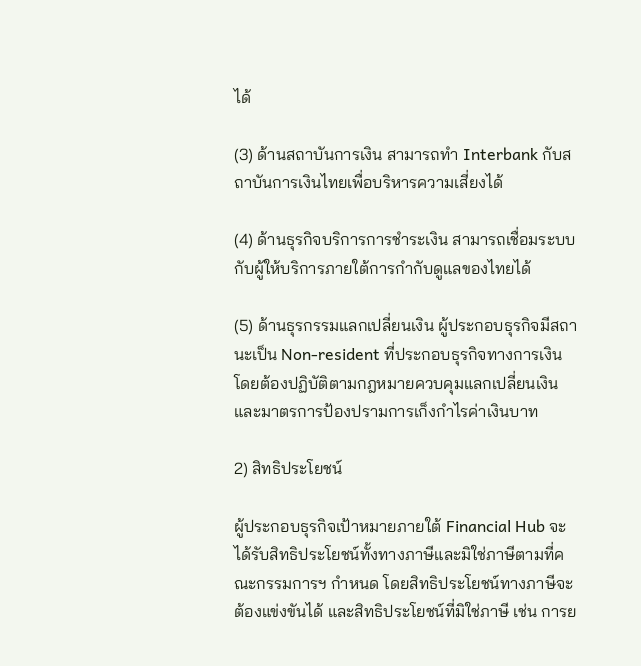ได้

(3) ด้านสถาบันการเงิน สามารถทำ Interbank กับสถาบันการเงินไทยเพื่อบริหารความเสี่ยงได้

(4) ด้านธุรกิจบริการการชำระเงิน สามารถเชื่อมระบบกับผู้ให้บริการภายใต้การกำกับดูแลของไทยได้

(5) ด้านธุรกรรมแลกเปลี่ยนเงิน ผู้ประกอบธุรกิจมีสถานะเป็น Non-resident ที่ประกอบธุรกิจทางการเงิน โดยต้องปฏิบัติตามกฎหมายควบคุมแลกเปลี่ยนเงิน และมาตรการป้องปรามการเก็งกำไรค่าเงินบาท

2) สิทธิประโยชน์

ผู้ประกอบธุรกิจเป้าหมายภายใต้ Financial Hub จะได้รับสิทธิประโยชน์ทั้งทางภาษีและมิใช่ภาษีตามที่คณะกรรมการฯ กำหนด โดยสิทธิประโยชน์ทางภาษีจะต้องแข่งขันได้ และสิทธิประโยชน์ที่มิใช่ภาษี เช่น การย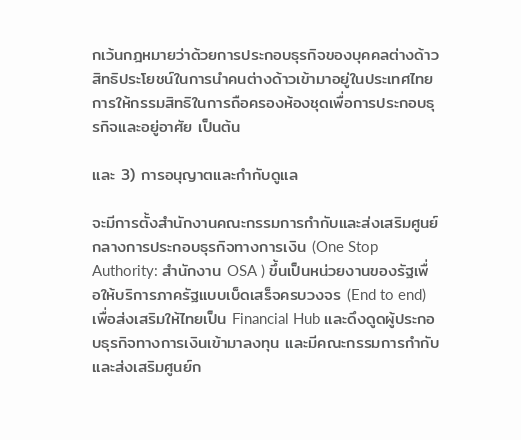กเว้นกฎหมายว่าด้วยการประกอบธุรกิจของบุคคลต่างด้าว สิทธิประโยชน์ในการนำคนต่างด้าวเข้ามาอยู่ในประเทศไทย การให้กรรมสิทธิในการถือครองห้องชุดเพื่อการประกอบธุรกิจและอยู่อาศัย เป็นต้น

และ 3) การอนุญาตและกำกับดูแล

จะมีการตั้งสำนักงานคณะกรรมการกำกับและส่งเสริมศูนย์กลางการประกอบธุรกิจทางการเงิน (One Stop Authority: สำนักงาน OSA ) ขึ้นเป็นหน่วยงานของรัฐเพื่อให้บริการภาครัฐแบบเบ็ดเสร็จครบวงจร (End to end) เพื่อส่งเสริมให้ไทยเป็น Financial Hub และดึงดูดผู้ประกอบธุรกิจทางการเงินเข้ามาลงทุน และมีคณะกรรมการกำกับและส่งเสริมศูนย์ก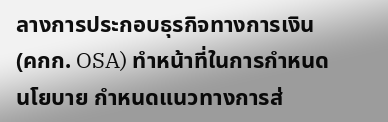ลางการประกอบธุรกิจทางการเงิน (คกก. OSA) ทำหน้าที่ในการกำหนดนโยบาย กำหนดแนวทางการส่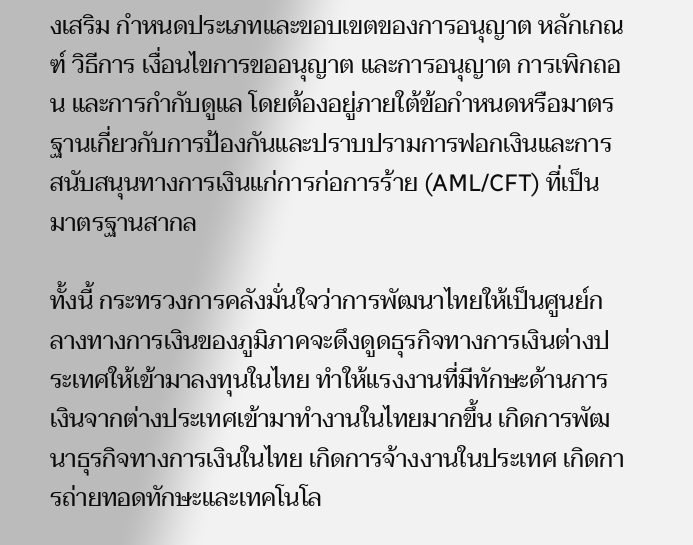งเสริม กำหนดประเภทและขอบเขตของการอนุญาต หลักเกณฑ์ วิธีการ เงื่อนไขการขออนุญาต และการอนุญาต การเพิกถอน และการกำกับดูแล โดยต้องอยู่ภายใต้ข้อกำหนดหรือมาตรฐานเกี่ยวกับการป้องกันและปราบปรามการฟอกเงินและการสนับสนุนทางการเงินแก่การก่อการร้าย (AML/CFT) ที่เป็นมาตรฐานสากล

ทั้งนี้ กระทรวงการคลังมั่นใจว่าการพัฒนาไทยให้เป็นศูนย์กลางทางการเงินของภูมิภาคจะดึงดูดธุรกิจทางการเงินต่างประเทศให้เข้ามาลงทุนในไทย ทำให้แรงงานที่มีทักษะด้านการเงินจากต่างประเทศเข้ามาทำงานในไทยมากขึ้น เกิดการพัฒนาธุรกิจทางการเงินในไทย เกิดการจ้างงานในประเทศ เกิดการถ่ายทอดทักษะและเทคโนโล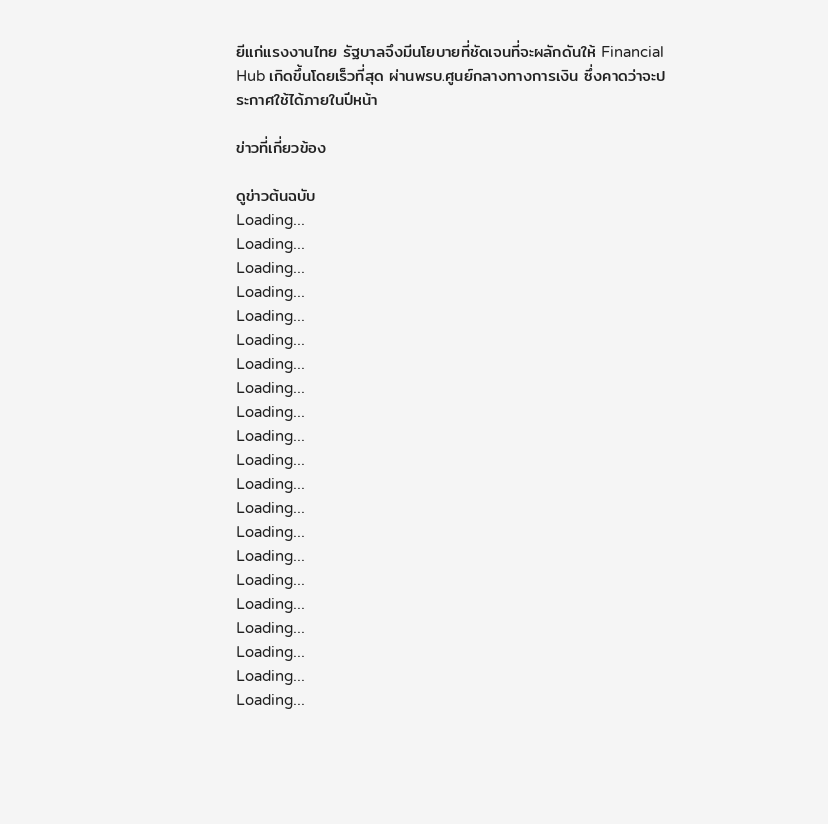ยีแก่แรงงานไทย รัฐบาลจึงมีนโยบายที่ชัดเจนที่จะผลักดันให้ Financial Hub เกิดขึ้นโดยเร็วที่สุด ผ่านพรบ.ศูนย์กลางทางการเงิน ซึ่งคาดว่าจะประกาศใช้ได้ภายในปีหน้า

ข่าวที่เกี่ยวข้อง

ดูข่าวต้นฉบับ
Loading...
Loading...
Loading...
Loading...
Loading...
Loading...
Loading...
Loading...
Loading...
Loading...
Loading...
Loading...
Loading...
Loading...
Loading...
Loading...
Loading...
Loading...
Loading...
Loading...
Loading...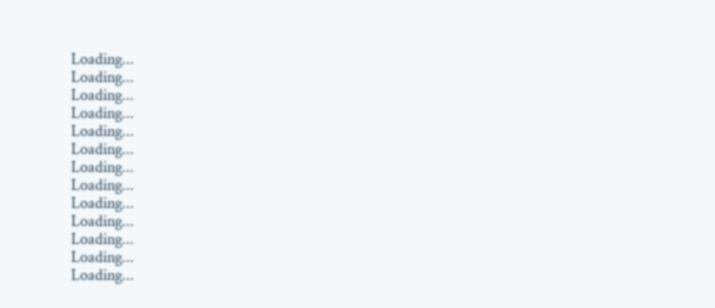Loading...
Loading...
Loading...
Loading...
Loading...
Loading...
Loading...
Loading...
Loading...
Loading...
Loading...
Loading...
Loading...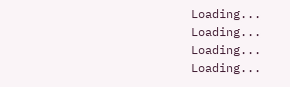Loading...
Loading...
Loading...
Loading...